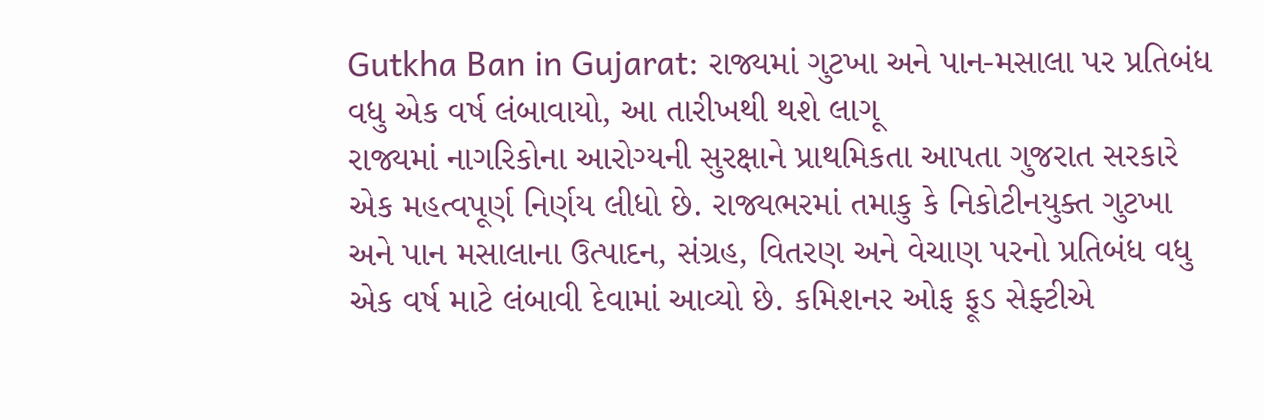Gutkha Ban in Gujarat: રાજ્યમાં ગુટખા અને પાન-મસાલા પર પ્રતિબંધ વધુ એક વર્ષ લંબાવાયો, આ તારીખથી થશે લાગૂ
રાજ્યમાં નાગરિકોના આરોગ્યની સુરક્ષાને પ્રાથમિકતા આપતા ગુજરાત સરકારે એક મહત્વપૂર્ણ નિર્ણય લીધો છે. રાજ્યભરમાં તમાકુ કે નિકોટીનયુક્ત ગુટખા અને પાન મસાલાના ઉત્પાદન, સંગ્રહ, વિતરણ અને વેચાણ પરનો પ્રતિબંધ વધુ એક વર્ષ માટે લંબાવી દેવામાં આવ્યો છે. કમિશનર ઓફ ફૂડ સેફ્ટીએ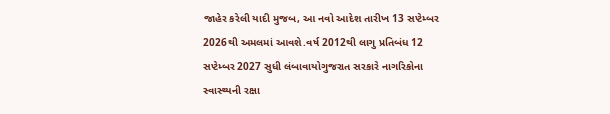જાહેર કરેલી યાદી મુજબ, આ નવો આદેશ તારીખ 13 સપ્ટેમ્બર 2026થી અમલમાં આવશે.વર્ષ 2012થી લાગુ પ્રતિબંધ 12 સપ્ટેમ્બર 2027 સુધી લંબાવાયોગુજરાત સરકારે નાગરિકોના સ્વાસ્થ્યની રક્ષા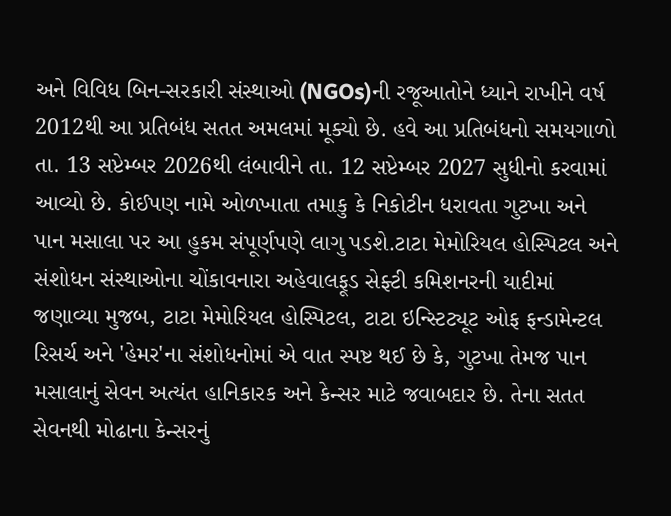અને વિવિધ બિન-સરકારી સંસ્થાઓ (NGOs)ની રજૂઆતોને ધ્યાને રાખીને વર્ષ 2012થી આ પ્રતિબંધ સતત અમલમાં મૂક્યો છે. હવે આ પ્રતિબંધનો સમયગાળો તા. 13 સપ્ટેમ્બર 2026થી લંબાવીને તા. 12 સપ્ટેમ્બર 2027 સુધીનો કરવામાં આવ્યો છે. કોઈપણ નામે ઓળખાતા તમાકુ કે નિકોટીન ધરાવતા ગુટખા અને પાન મસાલા પર આ હુકમ સંપૂર્ણપણે લાગુ પડશે.ટાટા મેમોરિયલ હોસ્પિટલ અને સંશોધન સંસ્થાઓના ચોંકાવનારા અહેવાલફૂડ સેફ્ટી કમિશનરની યાદીમાં જણાવ્યા મુજબ, ટાટા મેમોરિયલ હોસ્પિટલ, ટાટા ઇન્સ્ટિટ્યૂટ ઓફ ફન્ડામેન્ટલ રિસર્ચ અને 'હેમર'ના સંશોધનોમાં એ વાત સ્પષ્ટ થઈ છે કે, ગુટખા તેમજ પાન મસાલાનું સેવન અત્યંત હાનિકારક અને કેન્સર માટે જવાબદાર છે. તેના સતત સેવનથી મોઢાના કેન્સરનું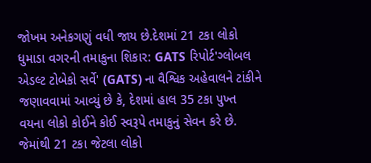જોખમ અનેકગણું વધી જાય છે.દેશમાં 21 ટકા લોકો ધુમાડા વગરની તમાકુના શિકાર: GATS રિપોર્ટ'ગ્લોબલ એડલ્ટ ટોબેકો સર્વે' (GATS) ના વૈશ્વિક અહેવાલને ટાંકીને જણાવવામાં આવ્યું છે કે, દેશમાં હાલ 35 ટકા પુખ્ત વયના લોકો કોઈને કોઈ સ્વરૂપે તમાકુનું સેવન કરે છે. જેમાંથી 21 ટકા જેટલા લોકો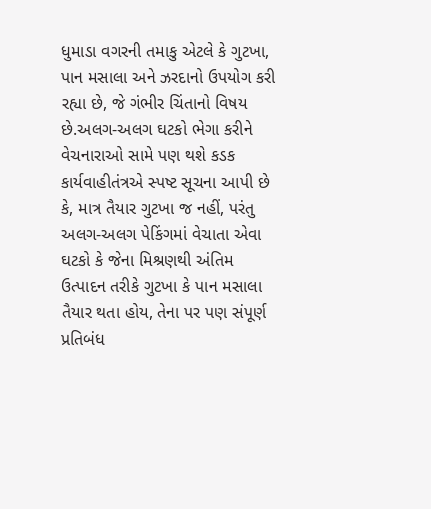ધુમાડા વગરની તમાકુ એટલે કે ગુટખા, પાન મસાલા અને ઝરદાનો ઉપયોગ કરી રહ્યા છે, જે ગંભીર ચિંતાનો વિષય છે.અલગ-અલગ ઘટકો ભેગા કરીને વેચનારાઓ સામે પણ થશે કડક કાર્યવાહીતંત્રએ સ્પષ્ટ સૂચના આપી છે કે, માત્ર તૈયાર ગુટખા જ નહીં, પરંતુ અલગ-અલગ પેકિંગમાં વેચાતા એવા ઘટકો કે જેના મિશ્રણથી અંતિમ ઉત્પાદન તરીકે ગુટખા કે પાન મસાલા તૈયાર થતા હોય, તેના પર પણ સંપૂર્ણ પ્રતિબંધ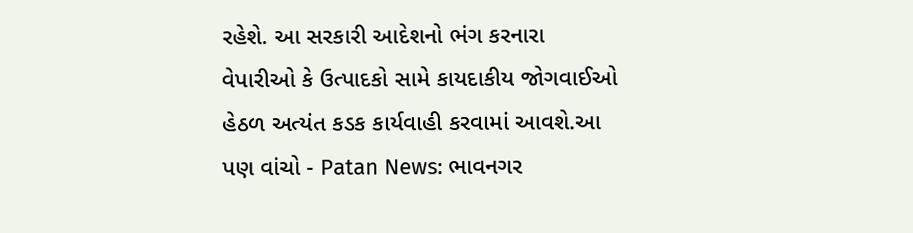રહેશે. આ સરકારી આદેશનો ભંગ કરનારા વેપારીઓ કે ઉત્પાદકો સામે કાયદાકીય જોગવાઈઓ હેઠળ અત્યંત કડક કાર્યવાહી કરવામાં આવશે.આ પણ વાંચો - Patan News: ભાવનગર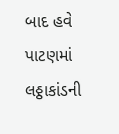બાદ હવે પાટણમાં લઠ્ઠાકાંડની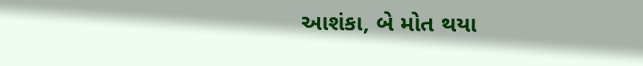આશંકા, બે મોત થયા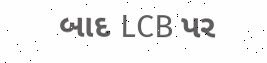બાદ LCB પર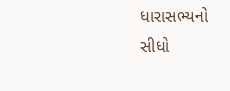ધારાસભ્યનો સીધો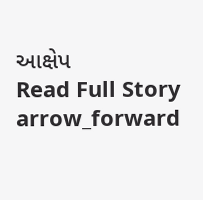આક્ષેપ
Read Full Story arrow_forward